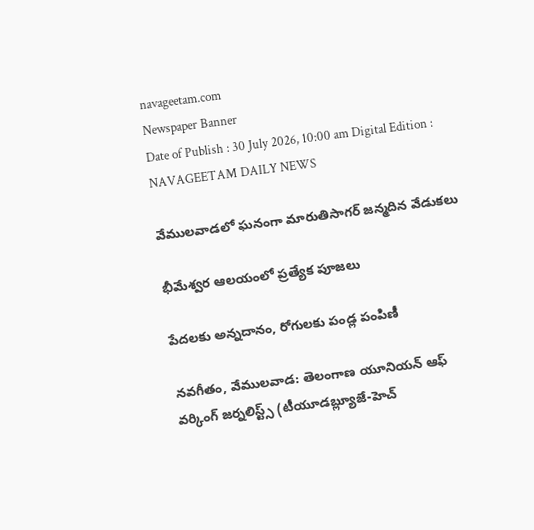navageetam.com
Newspaper Banner
Date of Publish : 30 July 2026, 10:00 am Digital Edition : NAVAGEETAM DAILY NEWS

వేములవాడలో ఘనంగా మారుతిసాగర్ జన్మదిన వేడుకలు

భీమేశ్వర ఆలయంలో ప్రత్యేక పూజలు

పేదలకు అన్నదానం, రోగులకు పండ్ల పంపిణీ

నవగీతం, వేములవాడ: తెలంగాణ యూనియన్ ఆఫ్ వర్కింగ్ జర్నలిస్ట్స్ (టీయూడబ్ల్యూజే-హెచ్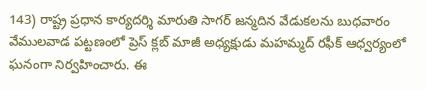143) రాష్ట్ర ప్రధాన కార్యదర్శి మారుతి సాగర్ జన్మదిన వేడుకలను బుధవారం వేములవాడ పట్టణంలో ప్రెస్ క్లబ్ మాజీ అధ్యక్షుడు మహమ్మద్ రఫీక్ ఆధ్వర్యంలో ఘనంగా నిర్వహించారు. ఈ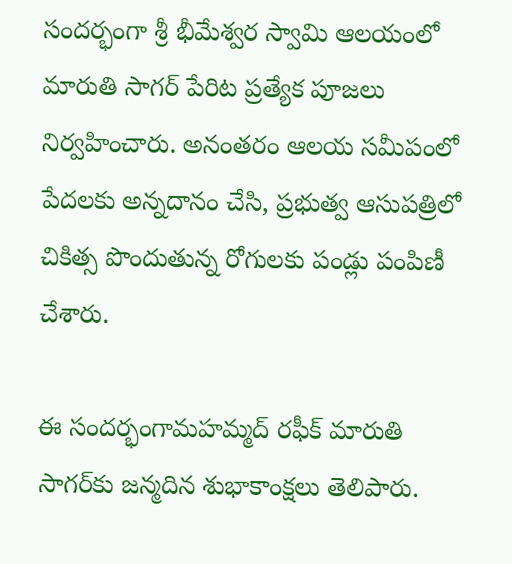సందర్భంగా శ్రీ భీమేశ్వర స్వామి ఆలయంలో మారుతి సాగర్ పేరిట ప్రత్యేక పూజలు నిర్వహించారు. అనంతరం ఆలయ సమీపంలో పేదలకు అన్నదానం చేసి, ప్రభుత్వ ఆసుపత్రిలో చికిత్స పొందుతున్న రోగులకు పండ్లు పంపిణీ చేశారు.

ఈ సందర్భంగామహమ్మద్ రఫీక్ మారుతి సాగర్‌కు జన్మదిన శుభాకాంక్షలు తెలిపారు.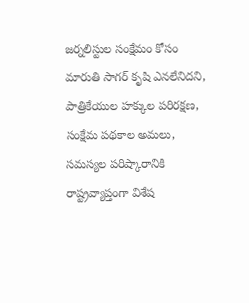జర్నలిస్టుల సంక్షేమం కోసం మారుతి సాగర్ కృషి ఎనలేనిదని, పాత్రికేయుల హక్కుల పరిరక్షణ, సంక్షేమ పథకాల అమలు, సమస్యల పరిష్కారానికి రాష్ట్రవ్యాప్తంగా విశేష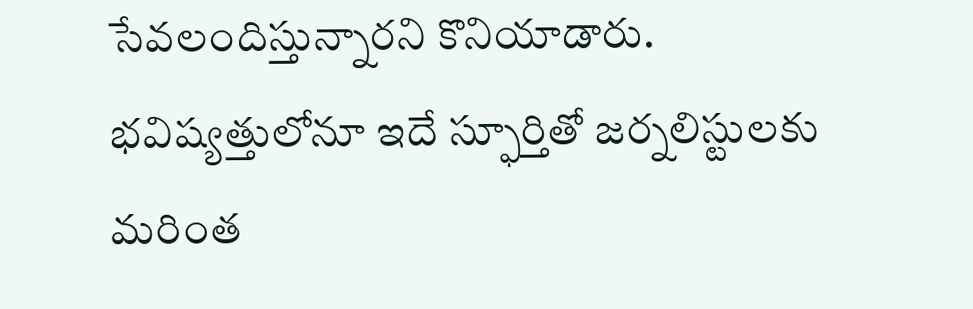సేవలందిస్తున్నారని కొనియాడారు. భవిష్యత్తులోనూ ఇదే స్ఫూర్తితో జర్నలిస్టులకు మరింత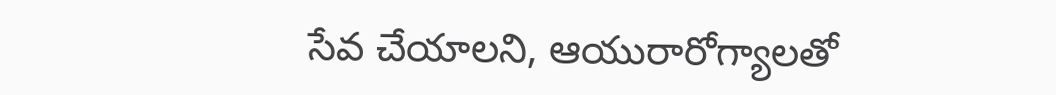సేవ చేయాలని, ఆయురారోగ్యాలతో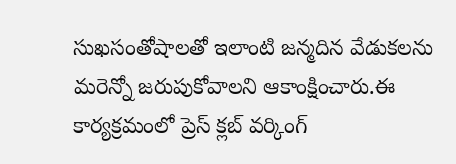సుఖసంతోషాలతో ఇలాంటి జన్మదిన వేడుకలను మరెన్నో జరుపుకోవాలని ఆకాంక్షించారు.ఈ కార్యక్రమంలో ప్రెస్ క్లబ్ వర్కింగ్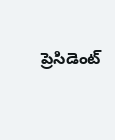ప్రెసిడెంట్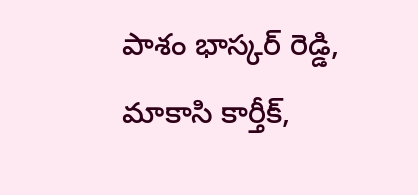పాశం భాస్కర్ రెడ్డి, మాకాసి కార్తీక్,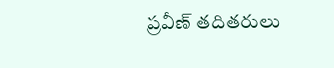ప్రవీణ్ తదితరులు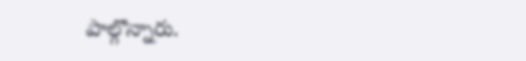పాల్గొన్నారు.